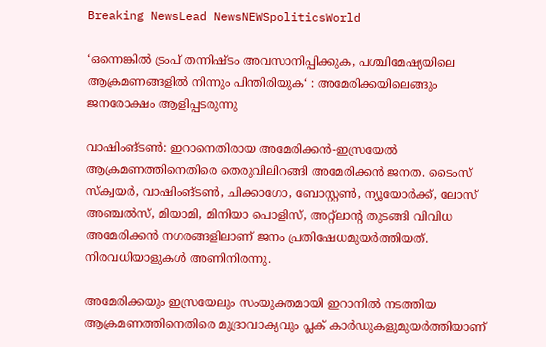Breaking NewsLead NewsNEWSpoliticsWorld

‘ഒന്നെങ്കിൽ ട്രംപ് തന്നിഷ്ടം അവസാനിപ്പിക്കുക, പശ്ചിമേഷ്യയിലെ ആക്രമണങ്ങളിൽ നിന്നും പിന്തിരിയുക‘ : അമേരിക്കയിലെങ്ങും ജനരോക്ഷം ആളിപ്പടരുന്നു

വാഷിംങ്ടൺ: ഇറാനെതിരായ അമേരിക്കൻ-ഇസ്രയേല്‍ ആക്രമണത്തിനെതിരെ തെരുവിലിറങ്ങി അമേരിക്കൻ ജനത. ടൈംസ് സ്‌ക്വയർ, വാഷിംങ്ടൺ, ചിക്കാഗോ, ബോസ്റ്റൺ, ന്യൂയോർക്ക്, ലോസ് അഞ്ചൽസ്, മിയാമി, മിനിയാ പൊളിസ്, അറ്റ്‌ലാന്റ തുടങ്ങി വിവിധ അമേരിക്കൻ നഗരങ്ങളിലാണ് ജനം പ്രതിഷേധമുയർത്തിയത്. നിരവധിയാളുകൾ അണിനിരന്നു.

അമേരിക്കയും ഇസ്രയേലും സംയുക്തമായി ഇറാനിൽ നടത്തിയ ആക്രമണത്തിനെതിരെ മുദ്രാവാക്യവും പ്ലക് കാർഡുകളുമുയർത്തിയാണ്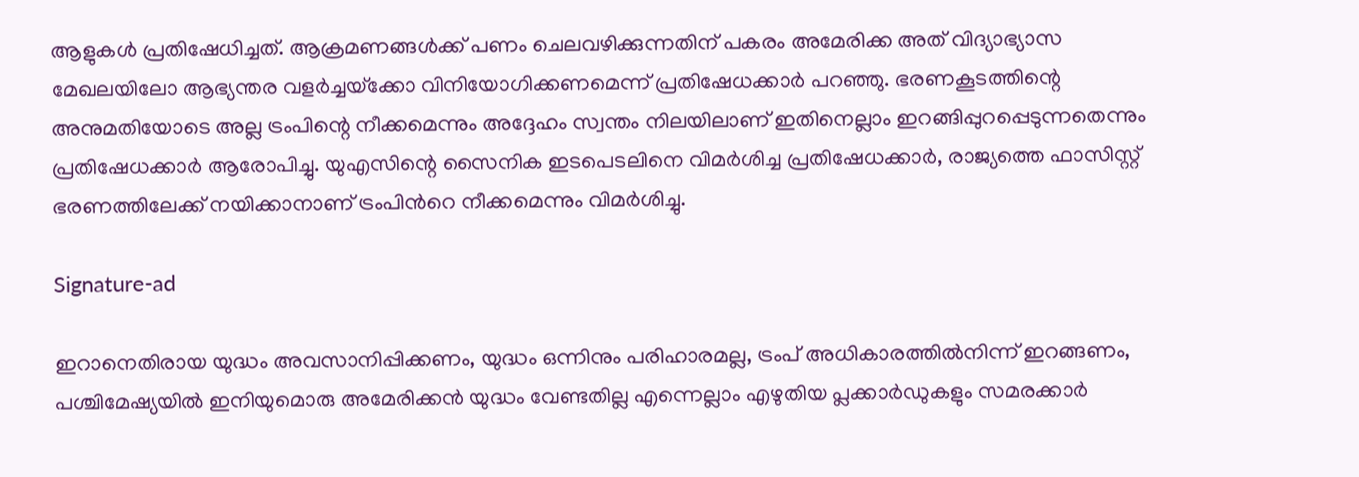ആളുകൾ പ്രതിഷേധിച്ചത്. ആക്രമണങ്ങൾക്ക് പണം ചെലവഴിക്കുന്നതിന് പകരം അമേരിക്ക അത് വിദ്യാഭ്യാസ മേഖലയിലോ ആഭ്യന്തര വളർച്ചയ്‌ക്കോ വിനിയോഗിക്കണമെന്ന് പ്രതിഷേധക്കാർ പറഞ്ഞു. ഭരണകൂടത്തിന്റെ അനുമതിയോടെ അല്ല ട്രംപിന്റെ നീക്കമെന്നും അദ്ദേഹം സ്വന്തം നിലയിലാണ് ഇതിനെല്ലാം ഇറങ്ങിപ്പുറപ്പെടുന്നതെന്നും പ്രതിഷേധക്കാർ ആരോപിച്ചു. യുഎസിന്റെ സൈനിക ഇടപെടലിനെ വിമർശിച്ച പ്രതിഷേധക്കാർ, രാജ്യത്തെ ഫാസിസ്റ്റ് ഭരണത്തിലേക്ക് നയിക്കാനാണ് ട്രംപിന്‍റെ നീക്കമെന്നും വിമർശിച്ചു.

Signature-ad

ഇറാനെതിരായ യുദ്ധം അവസാനിപ്പിക്കണം, യുദ്ധം ഒന്നിനും പരിഹാരമല്ല, ട്രംപ് അധികാരത്തിൽനിന്ന് ഇറങ്ങണം, പശ്ചിമേഷ്യയിൽ ഇനിയുമൊരു അമേരിക്കൻ യുദ്ധം വേണ്ടതില്ല എന്നെല്ലാം എഴുതിയ പ്ലക്കാർഡുകളും സമരക്കാർ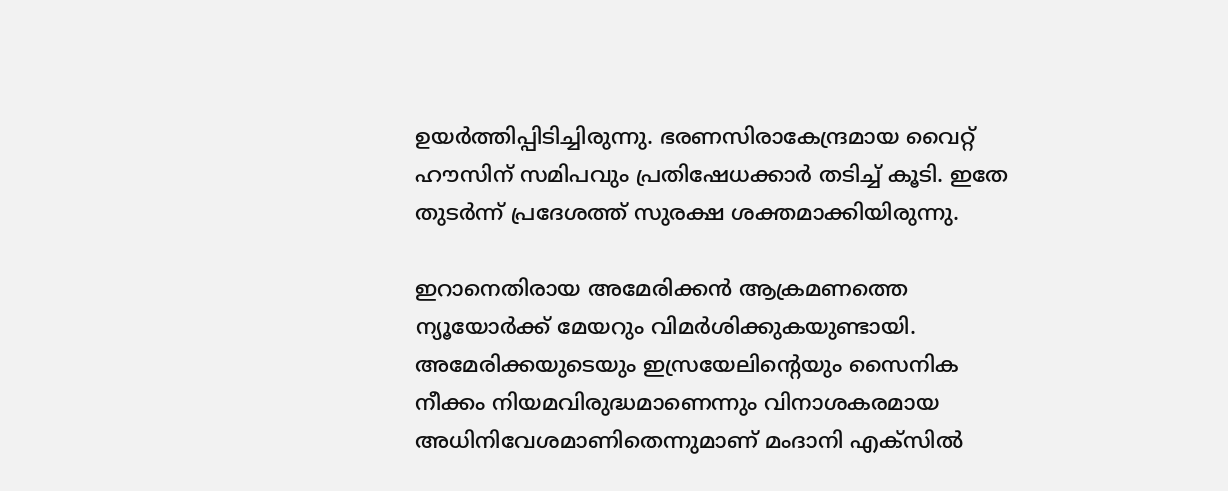ഉയർത്തിപ്പിടിച്ചിരുന്നു. ഭരണസിരാകേന്ദ്രമായ വൈറ്റ് ഹൗസിന് സമിപവും പ്രതിഷേധക്കാർ തടിച്ച് കൂടി. ഇതേ തുടർന്ന് പ്രദേശത്ത് സുരക്ഷ ശക്തമാക്കിയിരുന്നു.

ഇറാനെതിരായ അമേരിക്കൻ ആക്രമണത്തെ ന്യൂയോർക്ക് മേയറും വിമർശിക്കുകയുണ്ടായി. അമേരിക്കയുടെയും ഇസ്രയേലിന്റെയും സൈനിക നീക്കം നിയമവിരുദ്ധമാണെന്നും വിനാശകരമായ അധിനിവേശമാണിതെന്നുമാണ് മംദാനി എക്‌സിൽ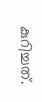കുറിച്ചത്.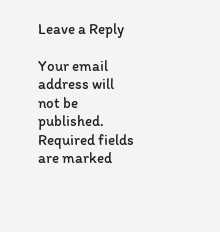Leave a Reply

Your email address will not be published. Required fields are marked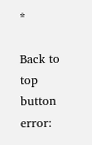*

Back to top button
error: